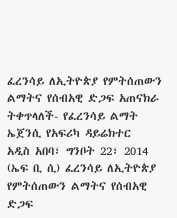ፈረንሳይ ለኢትዮጵያ የምትሰጠውን ልማትና የሰብአዊ ድጋፍ አጠናክራ ትቀጥላለች- የፈረንሳይ ልማት ኤጀንሲ የአፍሪካ ዳይሬክተር
አዲስ አበባ፣ ግንቦት 22፣ 2014 (ኤፍ ቢ ሲ) ፈረንሳይ ለኢትዮጵያ የምትሰጠውን ልማትና የሰብአዊ ድጋፍ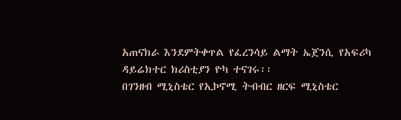አጠናክራ እንደምትቀጥል የፈረንሳይ ልማት ኤጀንሲ የአፍሪካ ዳይሬክተር ክሪስቲያን ዮካ ተናገሩ፡፡
በገንዘብ ሚኒስቴር የኢኮኖሚ ትብብር ዘርፍ ሚኒስቴር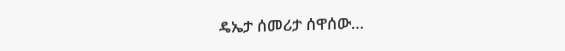ዴኤታ ሰመሪታ ሰዋሰው…